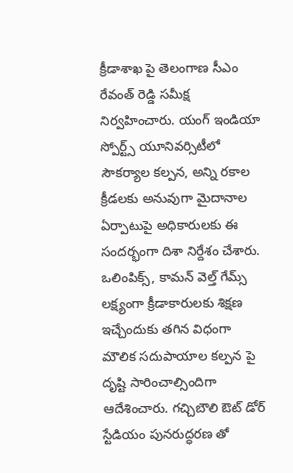క్రీడాశాఖ పై తెలంగాణ సీఎం రేవంత్ రెడ్డి సమీక్ష నిర్వహించారు. యంగ్ ఇండియా స్పోర్ట్స్ యూనివర్సిటీలో సౌకర్యాల కల్పన, అన్ని రకాల క్రీడలకు అనువుగా మైదానాల ఏర్పాటుపై అధికారులకు ఈ సందర్భంగా దిశా నిర్దేశం చేశారు. ఒలింపిక్స్, కామన్ వెల్త్ గేమ్స్ లక్ష్యంగా క్రీడాకారులకు శిక్షణ ఇచ్చేందుకు తగిన విధంగా మౌలిక సదుపాయాల కల్పన పై దృష్టి సారించాల్సిందిగా ఆదేశించారు. గచ్చిబౌలి ఔట్ డోర్ స్టేడియం పునరుద్ధరణ తో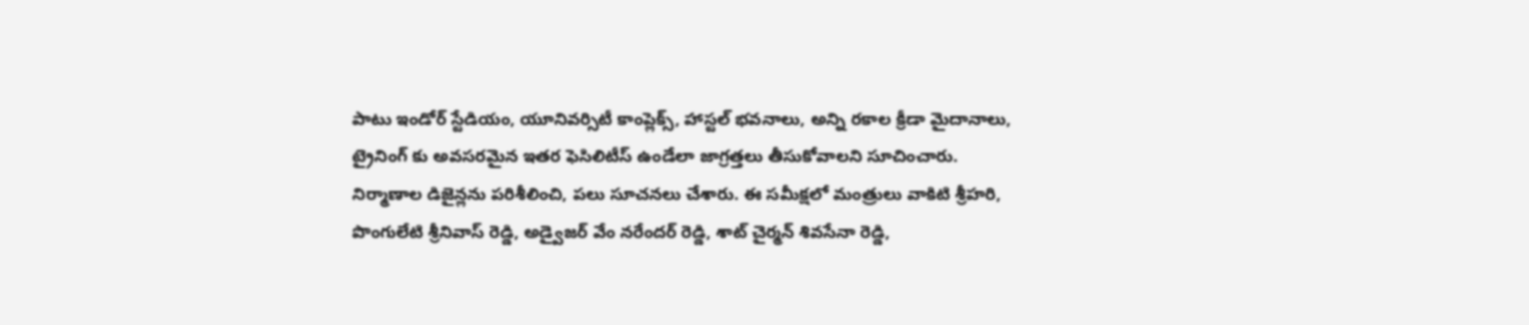పాటు ఇండోర్ స్టేడియం, యూనివర్సిటీ కాంప్లెక్స్, హాస్టల్ భవనాలు, అన్ని రకాల క్రీడా మైదానాలు, ట్రైనింగ్ కు అవసరమైన ఇతర ఫెసిలిటీస్ ఉండేలా జాగ్రత్తలు తీసుకోవాలని సూచించారు. నిర్మాణాల డిజైన్లను పరిశీలించి, పలు సూచనలు చేశారు. ఈ సమీక్షలో మంత్రులు వాకిటి శ్రీహరి, పొంగులేటి శ్రీనివాస్ రెడ్డి, అడ్వైజర్ వేం నరేందర్ రెడ్డి, శాట్ చైర్మన్ శివసేనా రెడ్డి,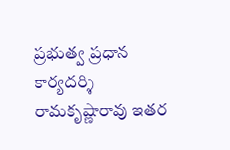ప్రభుత్వ ప్రధాన కార్యదర్శి రామకృష్ణారావు ఇతర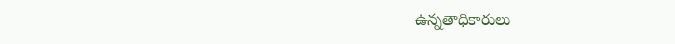ఉన్నతాధికారులు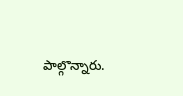పాల్గొన్నారు.